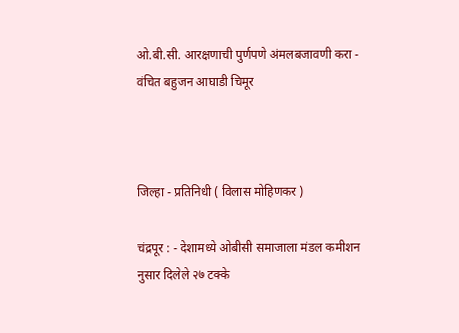ओ.बी.सी. आरक्षणाची पुर्णपणे अंमलबजावणी करा - वंचित बहुजन आघाडी चिमूर



जिल्हा - प्रतिनिधी ( विलास मोहिणकर )

चंद्रपूर : - देशामध्ये ओबीसी समाजाला मंडल कमीशन नुसार दिलेले २७ टक्के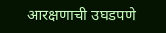आरक्षणाची उघडपणे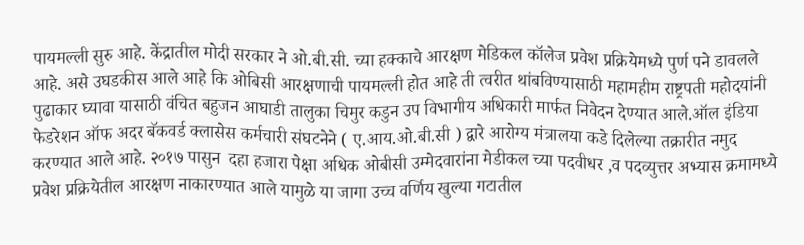पायमल्ली सुरु आहे. केंद्रातील मोदी सरकार ने ओ.बी.सी. च्या हक्काचे आरक्षण मेडिकल कॉलेज प्रवेश प्रक्रियेमध्ये पुर्ण पने डावलले आहे. असे उघडकीस आले आहे कि ओबिसी आरक्षणाची पायमल्ली होत आहे ती त्वरीत थांबविण्यासाठी महामहीम राष्ट्रपती महोदयांनी पुढाकार घ्यावा यासाठी वंचित बहुजन आघाडी तालुका चिमुर कडुन उप विभागीय अधिकारी मार्फत निवेदन देण्यात आले.ऑल इंडिया फेडरेशन ऑफ अदर बॅकवर्ड क्लासेस कर्मचारी संघटनेने ( ए.आय.ओ.बी.सी ) द्वारे आरोग्य मंत्रालया कडे दिलेल्या तक्रारीत नमुद करण्यात आले आहे. २०१७ पासुन  दहा हजारा पेक्षा अधिक ओबीसी उम्मेदवारांना मेडीकल च्या पदवीधर ,व पदव्युत्तर अभ्यास क्रमामध्ये प्रवेश प्रक्रियेतील आरक्षण नाकारण्यात आले यामुळे या जागा उच्च वर्णिय खुल्या गटातील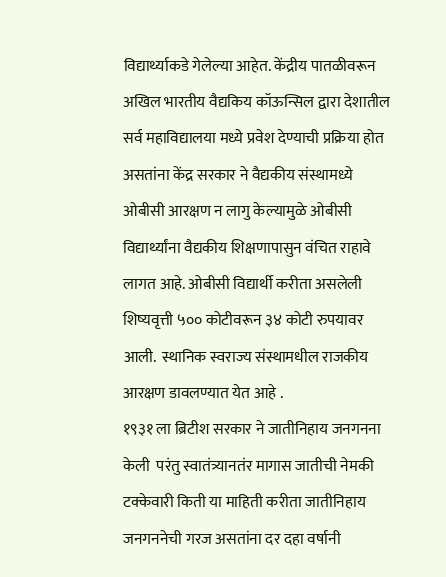विद्यार्थ्याकडे गेलेल्या आहेत. केंद्रीय पातळीवरून अखिल भारतीय वैद्यकिय कॉऊन्सिल द्वारा देशातील सर्व महाविद्यालया मध्ये प्रवेश देण्याची प्रक्रिया होत असतांना केंद्र सरकार ने वैद्यकीय संस्थामध्ये ओबीसी आरक्षण न लागु केल्यामुळे ओबीसी विद्यार्थ्यांना वैद्यकीय शिक्षणापासुन वंचित राहावे लागत आहे. ओबीसी विद्यार्थी करीता असलेली शिष्यवृत्ती ५०० कोटीवरून ३४ कोटी रुपयावर आली.  स्थानिक स्वराज्य संस्थामधील राजकीय आरक्षण डावलण्यात येत आहे .
१९३१ ला ब्रिटीश सरकार ने जातीनिहाय जनगनना केली  परंतु स्वातंत्र्यानतंर मागास जातीची नेमकी टक्केवारी किती या माहिती करीता जातीनिहाय जनगननेची गरज असतांना दर दहा वर्षानी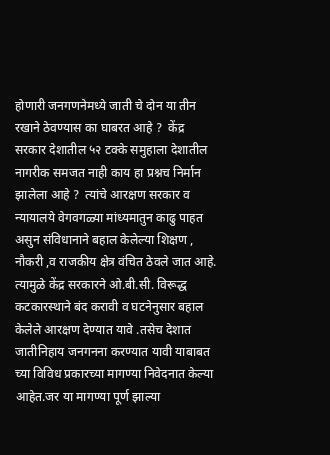होणारी जनगणनेमध्ये जाती चे दोन या तीन रखाने ठेवण्यास का घाबरत आहे ?  केंद्र सरकार देशातील ५२ टक्के समुहाला देशातील नागरीक समजत नाही काय हा प्रश्नच निर्मान झालेला आहे ?  त्यांचे आरक्षण सरकार व न्यायालये वेगवगळ्या मांध्यमातुन काढु पाहत असुन संविधानाने बहाल केलेल्या शिक्षण , नौकरी ,व राजकीय क्षेत्र वंचित ठेवले जात आहे. त्यामुळे केंद्र सरकारने ओ.बी.सी. विरूद्ध कटकारस्थाने बंद करावी व घटनेनुसार बहाल केलेले आरक्षण देण्यात यावे .तसेच देशात जातीनिहाय जनगनना करण्यात यावी याबाबत च्या विविध प्रकारच्या मागण्या निवेदनात केल्या आहेत.जर या मागण्या पूर्ण झाल्या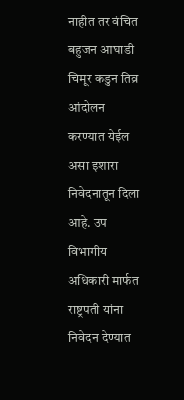नाहीत तर वंचित बहुजन आघाडी चिमूर कडुन तिव्र आंदोलन करण्यात येईल असा इशारा निवेदनातून दिला आहे. उप विभागीय अधिकारी मार्फत राष्ट्रपती यांना निवेदन देण्यात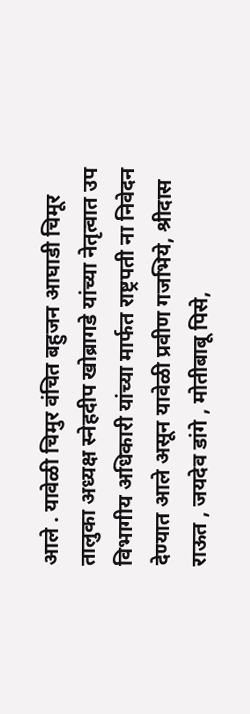आले . यावेळी चिमुर वंचित बहुजन आघाडी चिमूर तालुका अध्यक्ष स्नेहदीप खोब्रागडे यांच्या नेतृत्वात उप विभागीय अधिकारी यांच्या मार्फत राष्ट्रपती ना निवेदन देण्यात आले असून यावेळी प्रवीण गजभिये, श्रीदास राऊत , जयदेव डांगे , मोतीबाबू पिसे,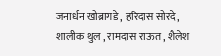जनार्धन खोब्रागडे , हरिदास सोरदे, शालीक थुल , रामदास राऊत , शैलेश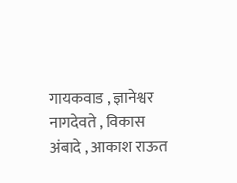गायकवाड , ज्ञानेश्वर नागदेवते , विकास अंबादे , आकाश राऊत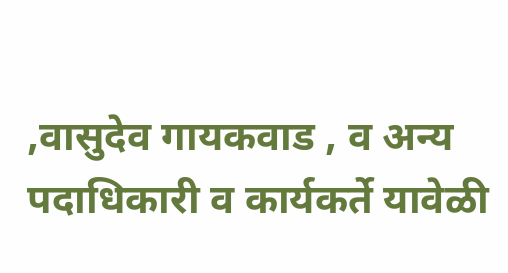,वासुदेव गायकवाड , व अन्य पदाधिकारी व कार्यकर्ते यावेळी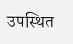उपस्थित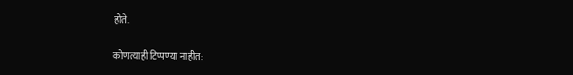होते.

कोणत्याही टिप्पण्‍या नाहीत: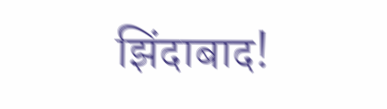झिंदाबाद!